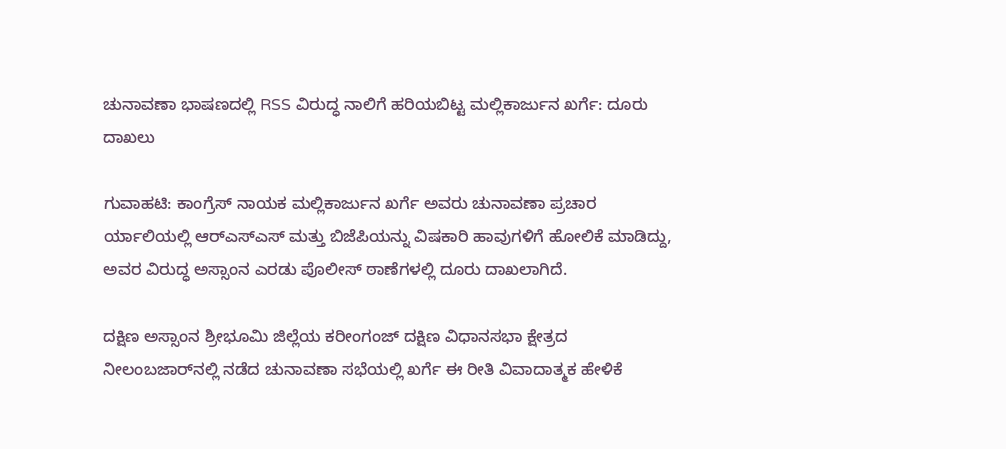ಚುನಾವಣಾ ಭಾಷಣದಲ್ಲಿ RSS ವಿರುದ್ಧ ನಾಲಿಗೆ ಹರಿಯಬಿಟ್ಟ ಮಲ್ಲಿಕಾರ್ಜುನ ಖರ್ಗೆ: ದೂರು ದಾಖಲು

ಗುವಾಹಟಿ: ಕಾಂಗ್ರೆಸ್ ನಾಯಕ ಮಲ್ಲಿಕಾರ್ಜುನ ಖರ್ಗೆ ಅವರು ಚುನಾವಣಾ ಪ್ರಚಾರ ರ್ಯಾಲಿಯಲ್ಲಿ ಆರ್‌ಎಸ್‌ಎಸ್ ಮತ್ತು ಬಿಜೆಪಿಯನ್ನು ವಿಷಕಾರಿ ಹಾವುಗಳಿಗೆ ಹೋಲಿಕೆ ಮಾಡಿದ್ದು, ಅವರ ವಿರುದ್ಧ ಅಸ್ಸಾಂ‌ನ ಎರಡು ಪೊಲೀಸ್ ಠಾಣೆಗಳಲ್ಲಿ ದೂರು ದಾಖಲಾಗಿದೆ.

ದಕ್ಷಿಣ ಅಸ್ಸಾಂನ ಶ್ರೀಭೂಮಿ ಜಿಲ್ಲೆಯ ಕರೀಂಗಂಜ್ ದಕ್ಷಿಣ ವಿಧಾನಸಭಾ ಕ್ಷೇತ್ರದ ನೀಲಂಬಜಾರ್‌ನಲ್ಲಿ ನಡೆದ ಚುನಾವಣಾ ಸಭೆಯಲ್ಲಿ ಖರ್ಗೆ ಈ ರೀತಿ ವಿವಾದಾತ್ಮಕ ಹೇಳಿಕೆ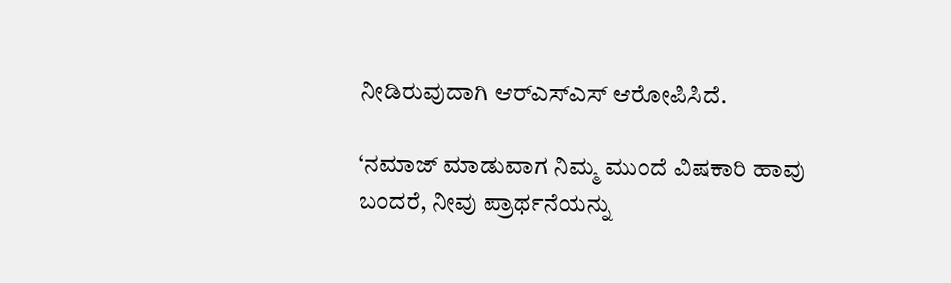ನೀಡಿರುವುದಾಗಿ ಆರ್‌ಎಸ್‌ಎಸ್ ಆರೋಪಿಸಿದೆ.

‘ನಮಾಜ್ ಮಾಡುವಾಗ ನಿಮ್ಮ ಮುಂದೆ ವಿಷಕಾರಿ ಹಾವು ಬಂದರೆ, ನೀವು ಪ್ರಾರ್ಥನೆಯನ್ನು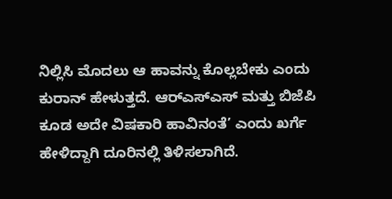ನಿಲ್ಲಿಸಿ ಮೊದಲು ಆ ಹಾವನ್ನು ಕೊಲ್ಲಬೇಕು ಎಂದು ಕುರಾನ್ ಹೇಳುತ್ತದೆ. ಆರ್‌ಎಸ್‌ಎಸ್‌ ಮತ್ತು ಬಿಜೆಪಿ ಕೂಡ ಅದೇ ವಿಷಕಾರಿ ಹಾವಿನಂತೆ’ ಎಂದು ಖರ್ಗೆ ಹೇಳಿದ್ದಾಗಿ ದೂರಿನಲ್ಲಿ ‌ತಿಳಿಸಲಾಗಿದೆ.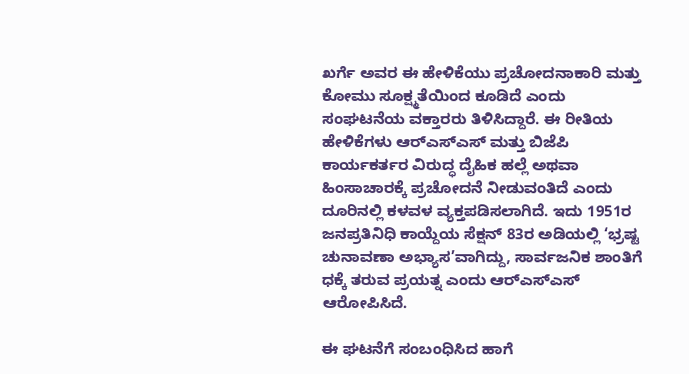ಖರ್ಗೆ ಅವರ ಈ ಹೇಳಿಕೆಯು ಪ್ರಚೋದನಾಕಾರಿ ಮತ್ತು ಕೋಮು ಸೂಕ್ಷ್ಮತೆಯಿಂದ ಕೂಡಿದೆ ಎಂದು ಸಂಘಟನೆಯ ವಕ್ತಾರರು ತಿಳಿಸಿದ್ದಾರೆ. ಈ ರೀತಿಯ ಹೇಳಿಕೆಗಳು ಆರ್‌ಎಸ್‌ಎಸ್‌ ಮತ್ತು ಬಿಜೆಪಿ ಕಾರ್ಯಕರ್ತರ ವಿರುದ್ಧ ದೈಹಿಕ ಹಲ್ಲೆ ಅಥವಾ ಹಿಂಸಾಚಾರಕ್ಕೆ ಪ್ರಚೋದನೆ ನೀಡುವಂತಿದೆ ಎಂದು ದೂರಿನಲ್ಲಿ ಕಳವಳ ವ್ಯಕ್ತಪಡಿಸಲಾಗಿದೆ. ಇದು 1951ರ ಜನಪ್ರತಿನಿಧಿ ಕಾಯ್ದೆಯ ಸೆಕ್ಷನ್ 83ರ ಅಡಿಯಲ್ಲಿ ‘ಭ್ರಷ್ಟ ಚುನಾವಣಾ ಅಭ್ಯಾಸ’ವಾಗಿದ್ದು, ಸಾರ್ವಜನಿಕ ಶಾಂತಿಗೆ ಧಕ್ಕೆ ತರುವ ಪ್ರಯತ್ನ ಎಂದು ಆರ್‌ಎಸ್‌ಎಸ್ ಆರೋಪಿಸಿದೆ.

ಈ ಘಟನೆಗೆ ಸಂಬಂಧಿಸಿದ ಹಾಗೆ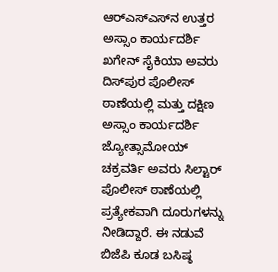ಆರ್‌ಎಸ್‌ಎಸ್‌ನ ಉತ್ತರ ಅಸ್ಸಾಂ ಕಾರ್ಯದರ್ಶಿ ಖಗೇನ್ ಸೈಕಿಯಾ ಅವರು ದಿಸ್‌ಪುರ ಪೊಲೀಸ್ ಠಾಣೆಯಲ್ಲಿ ಮತ್ತು ದಕ್ಷಿಣ ಅಸ್ಸಾಂ ಕಾರ್ಯದರ್ಶಿ ಜ್ಯೋತ್ಸಾಮೋಯ್ ಚಕ್ರವರ್ತಿ ಅವರು ಸಿಲ್ಟಾರ್ ಪೊಲೀಸ್ ಠಾಣೆಯಲ್ಲಿ ಪ್ರತ್ಯೇಕವಾಗಿ ದೂರುಗಳನ್ನು ನೀಡಿದ್ದಾರೆ. ಈ ನಡುವೆ ಬಿಜೆಪಿ ಕೂಡ ಬಸಿಷ್ಠ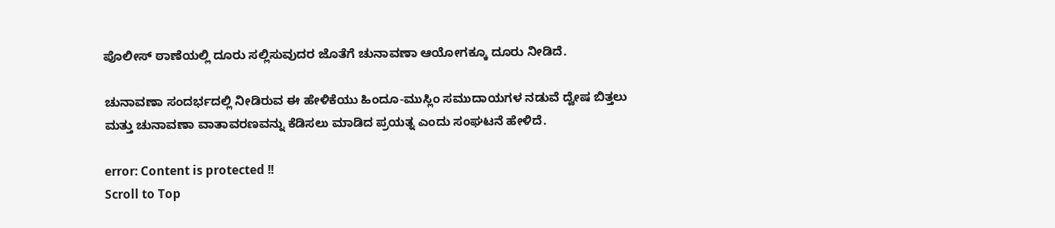ಪೊಲೀಸ್ ಠಾಣೆಯಲ್ಲಿ ದೂರು ಸಲ್ಲಿಸುವುದರ ಜೊತೆಗೆ ಚುನಾವಣಾ ಆಯೋಗಕ್ಕೂ ದೂರು ನೀಡಿದೆ.

ಚುನಾವಣಾ ಸಂದರ್ಭದಲ್ಲಿ ನೀಡಿರುವ ಈ ಹೇಳಿಕೆಯು ಹಿಂದೂ-ಮುಸ್ಲಿಂ ಸಮುದಾಯಗಳ ನಡುವೆ ದ್ವೇಷ ಬಿತ್ತಲು ಮತ್ತು ಚುನಾವಣಾ ವಾತಾವರಣವನ್ನು ಕೆಡಿಸಲು ಮಾಡಿದ ಪ್ರಯತ್ನ ಎಂದು ಸಂಘಟನೆ ಹೇಳಿದೆ.

error: Content is protected !!
Scroll to Top